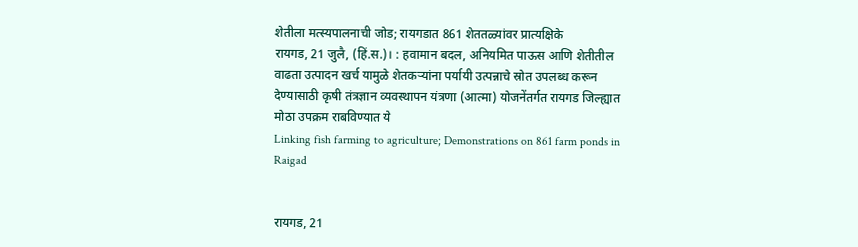शेतीला मत्स्यपालनाची जोड; रायगडात 861 शेततळ्यांवर प्रात्यक्षिके
रायगड, 21 जुलै, (हिं.स.)। : हवामान बदल, अनियमित पाऊस आणि शेतीतील वाढता उत्पादन खर्च यामुळे शेतकऱ्यांना पर्यायी उत्पन्नाचे स्रोत उपलब्ध करून देण्यासाठी कृषी तंत्रज्ञान व्यवस्थापन यंत्रणा (आत्मा) योजनेंतर्गत रायगड जिल्ह्यात मोठा उपक्रम राबविण्यात ये
Linking fish farming to agriculture; Demonstrations on 861 farm ponds in Raigad


रायगड, 21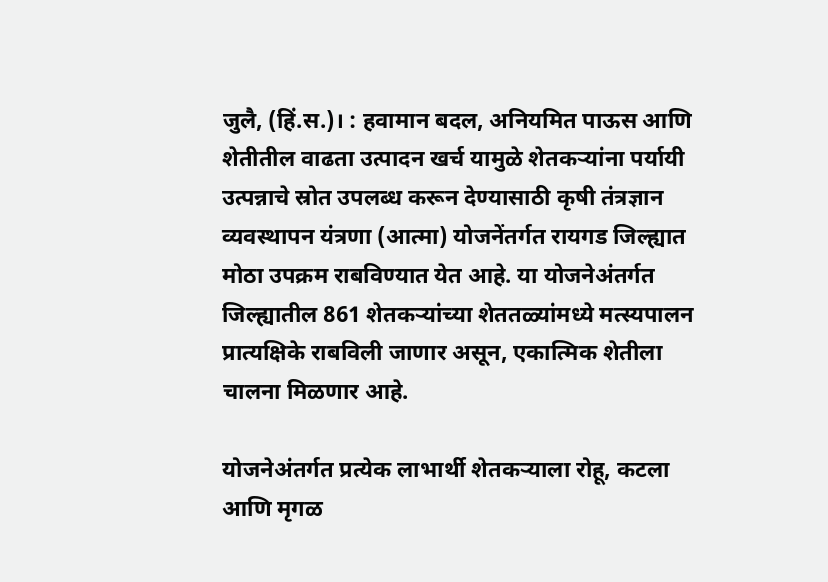जुलै, (हिं.स.)। : हवामान बदल, अनियमित पाऊस आणि शेतीतील वाढता उत्पादन खर्च यामुळे शेतकऱ्यांना पर्यायी उत्पन्नाचे स्रोत उपलब्ध करून देण्यासाठी कृषी तंत्रज्ञान व्यवस्थापन यंत्रणा (आत्मा) योजनेंतर्गत रायगड जिल्ह्यात मोठा उपक्रम राबविण्यात येत आहे. या योजनेअंतर्गत जिल्ह्यातील 861 शेतकऱ्यांच्या शेततळ्यांमध्ये मत्स्यपालन प्रात्यक्षिके राबविली जाणार असून, एकात्मिक शेतीला चालना मिळणार आहे.

योजनेअंतर्गत प्रत्येक लाभार्थी शेतकऱ्याला रोहू, कटला आणि मृगळ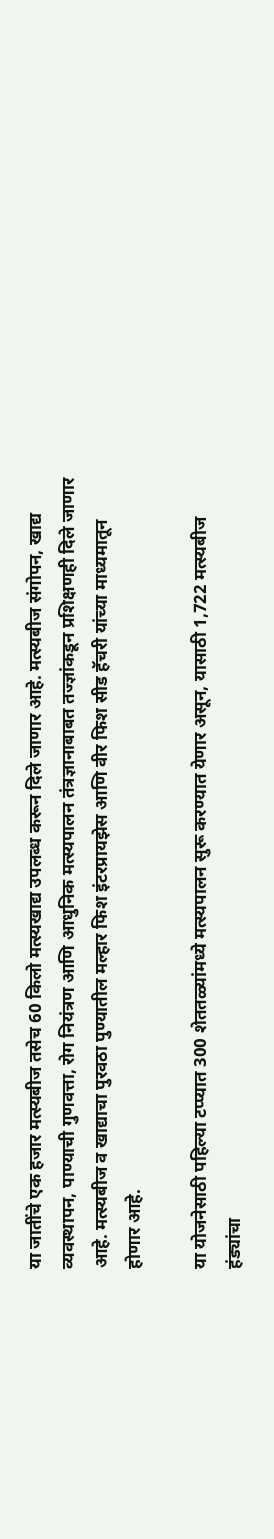या जातींचे एक हजार मत्स्यबीज तसेच 60 किलो मत्स्यखाद्य उपलब्ध करून दिले जाणार आहे. मत्स्यबीज संगोपन, खाद्य व्यवस्थापन, पाण्याची गुणवत्ता, रोग नियंत्रण आणि आधुनिक मत्स्यपालन तंत्रज्ञानाबाबत तज्ज्ञांकडून प्रशिक्षणही दिले जाणार आहे. मत्स्यबीज व खाद्याचा पुरवठा पुण्यातील मल्हार फिश इंटरप्रायझेस आणि वीर फिश सीड हॅचरी यांच्या माध्यमातून होणार आहे.

या योजनेसाठी पहिल्या टप्प्यात 300 शेततळ्यांमध्ये मत्स्यपालन सुरू करण्यात येणार असून, यासाठी 1,722 मत्स्यबीज हंड्यांचा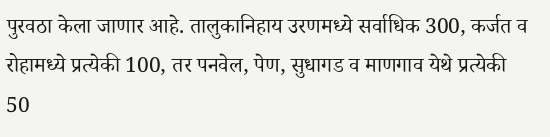पुरवठा केला जाणार आहे. तालुकानिहाय उरणमध्ये सर्वाधिक 300, कर्जत व रोहामध्ये प्रत्येकी 100, तर पनवेल, पेण, सुधागड व माणगाव येथे प्रत्येकी 50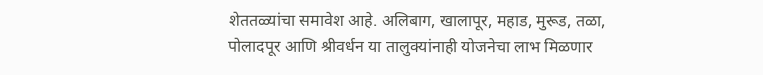शेततळ्यांचा समावेश आहे. अलिबाग, खालापूर, महाड, मुरूड, तळा, पोलादपूर आणि श्रीवर्धन या तालुक्यांनाही योजनेचा लाभ मिळणार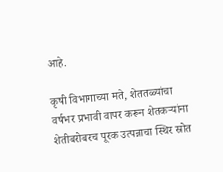आहे.

कृषी विभागाच्या मते, शेततळ्यांचा वर्षभर प्रभावी वापर करून शेतकऱ्यांना शेतीबरोबरच पूरक उत्पन्नाचा स्थिर स्रोत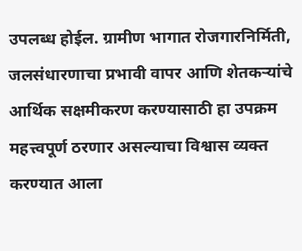उपलब्ध होईल. ग्रामीण भागात रोजगारनिर्मिती, जलसंधारणाचा प्रभावी वापर आणि शेतकऱ्यांचे आर्थिक सक्षमीकरण करण्यासाठी हा उपक्रम महत्त्वपूर्ण ठरणार असल्याचा विश्वास व्यक्त करण्यात आला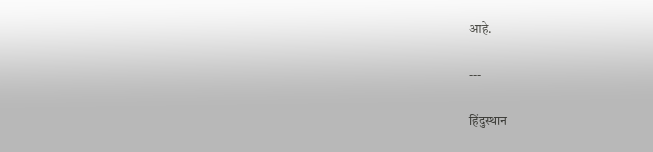आहे.

---

हिंदुस्थान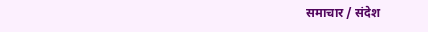समाचार / संदेश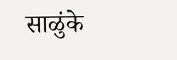साळुंके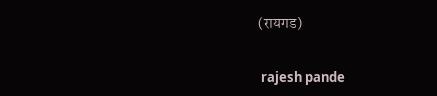(रायगड)


 rajesh pande